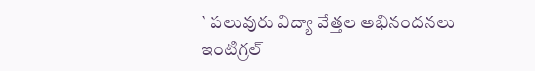` పలువురు విద్యా వేత్తల అభినందనలు
ఇంటిగ్రల్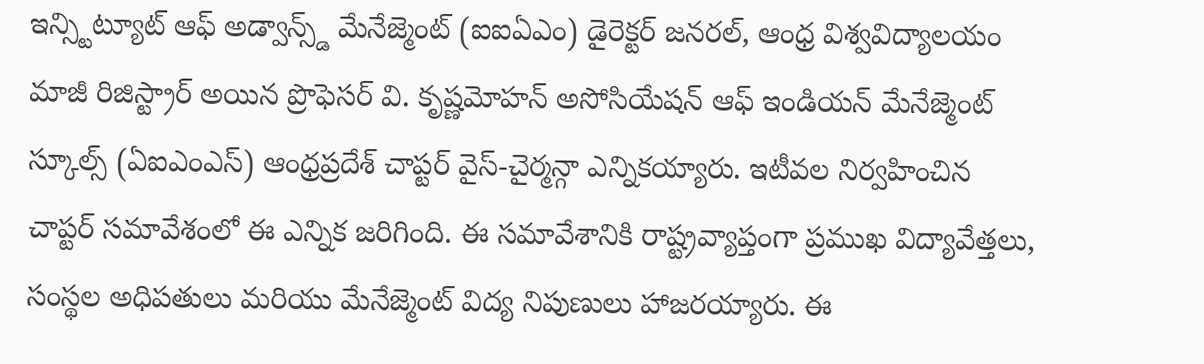ఇన్స్టిట్యూట్ ఆఫ్ అడ్వాన్స్డ్ మేనేజ్మెంట్ (ఐఐఏఎం) డైరెక్టర్ జనరల్, ఆంధ్ర విశ్వవిద్యాలయం మాజీ రిజిస్ట్రార్ అయిన ప్రొఫెసర్ వి. కృష్ణమోహన్ అసోసియేషన్ ఆఫ్ ఇండియన్ మేనేజ్మెంట్ స్కూల్స్ (ఏఐఎంఎస్) ఆంధ్రప్రదేశ్ చాప్టర్ వైస్-చైర్మన్గా ఎన్నికయ్యారు. ఇటీవల నిర్వహించిన చాప్టర్ సమావేశంలో ఈ ఎన్నిక జరిగింది. ఈ సమావేశానికి రాష్ట్రవ్యాప్తంగా ప్రముఖ విద్యావేత్తలు, సంస్థల అధిపతులు మరియు మేనేజ్మెంట్ విద్య నిపుణులు హాజరయ్యారు. ఈ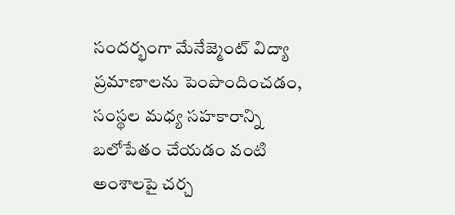సందర్భంగా మేనేజ్మెంట్ విద్యా ప్రమాణాలను పెంపొందించడం, సంస్థల మధ్య సహకారాన్ని బలోపేతం చేయడం వంటి అంశాలపై చర్చ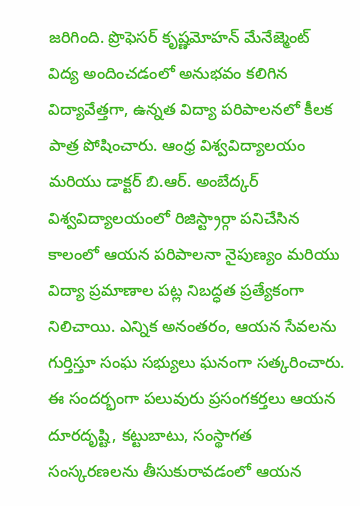జరిగింది. ప్రొఫెసర్ కృష్ణమోహన్ మేనేజ్మెంట్ విద్య అందించడంలో అనుభవం కలిగిన విద్యావేత్తగా, ఉన్నత విద్యా పరిపాలనలో కీలక పాత్ర పోషించారు. ఆంధ్ర విశ్వవిద్యాలయం మరియు డాక్టర్ బి.ఆర్. అంబేద్కర్ విశ్వవిద్యాలయంలో రిజిస్ట్రార్గా పనిచేసిన కాలంలో ఆయన పరిపాలనా నైపుణ్యం మరియు విద్యా ప్రమాణాల పట్ల నిబద్ధత ప్రత్యేకంగా నిలిచాయి. ఎన్నిక అనంతరం, ఆయన సేవలను గుర్తిస్తూ సంఘ సభ్యులు ఘనంగా సత్కరించారు. ఈ సందర్భంగా పలువురు ప్రసంగకర్తలు ఆయన దూరదృష్టి, కట్టుబాటు, సంస్థాగత సంస్కరణలను తీసుకురావడంలో ఆయన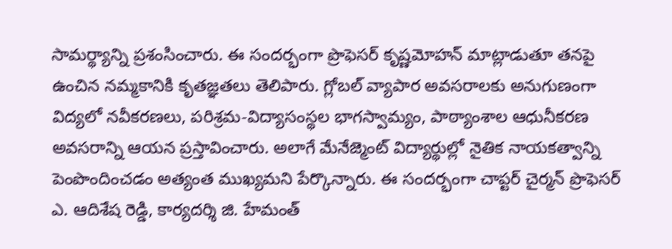సామర్థ్యాన్ని ప్రశంసించారు. ఈ సందర్భంగా ప్రొఫెసర్ కృష్ణమోహన్ మాట్లాడుతూ తనపై ఉంచిన నమ్మకానికి కృతజ్ఞతలు తెలిపారు. గ్లోబల్ వ్యాపార అవసరాలకు అనుగుణంగా విద్యలో నవీకరణలు, పరిశ్రమ-విద్యాసంస్థల భాగస్వామ్యం, పాఠ్యాంశాల ఆధునీకరణ అవసరాన్ని ఆయన ప్రస్తావించారు. అలాగే మేనేజ్మెంట్ విద్యార్థుల్లో నైతిక నాయకత్వాన్ని పెంపొందించడం అత్యంత ముఖ్యమని పేర్కొన్నారు. ఈ సందర్భంగా చాప్టర్ చైర్మన్ ప్రొఫెసర్ ఎ. ఆదిశేష రెడ్డి, కార్యదర్శి జి. హేమంత్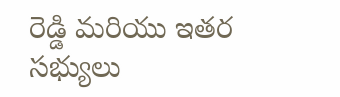రెడ్డి మరియు ఇతర సభ్యులు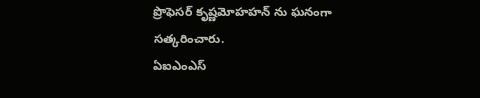ప్రొఫెసర్ కృష్ణమోహహన్ ను ఘనంగా సత్కరించారు.
ఏఐఎంఎస్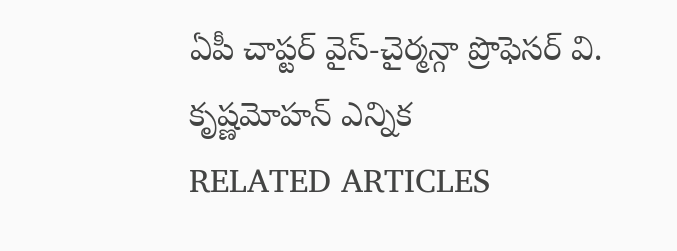ఏపీ చాప్టర్ వైస్-చైర్మన్గా ప్రొఫెసర్ వి. కృష్ణమోహన్ ఎన్నిక
RELATED ARTICLES